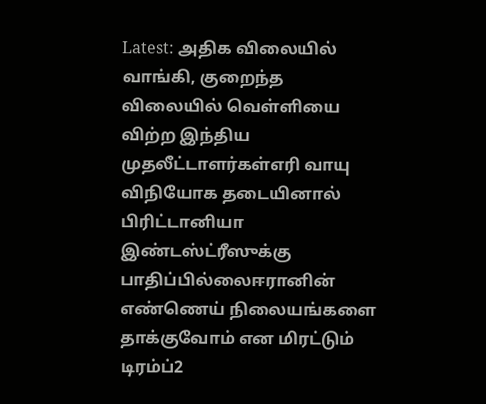Latest: அதிக விலையில் வாங்கி, குறைந்த விலையில் வெள்ளியை விற்ற இந்திய முதலீட்டாளர்கள்எரி வாயு விநியோக தடையினால் பிரிட்டானியா இண்டஸ்ட்ரீஸுக்கு பாதிப்பில்லைஈரானின் எண்ணெய் நிலையங்களை தாக்குவோம் என மிரட்டும் டிரம்ப்2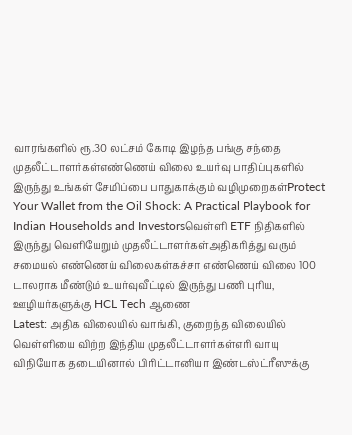வாரங்களில் ரூ.30 லட்சம் கோடி இழந்த பங்கு சந்தை முதலீட்டாளர்கள்எண்ணெய் விலை உயர்வு பாதிப்புகளில் இருந்து உங்கள் சேமிப்பை பாதுகாக்கும் வழிமுறைகள்Protect Your Wallet from the Oil Shock: A Practical Playbook for Indian Households and Investorsவெள்ளி ETF நிதிகளில் இருந்து வெளியேறும் முதலீட்டாளர்கள்அதிகரித்து வரும் சமையல் எண்ணெய் விலைகள்கச்சா எண்ணெய் விலை 100 டாலராக மீண்டும் உயர்வுவீட்டில் இருந்து பணி புரிய, ஊழியர்களுக்கு HCL Tech ஆணை
Latest: அதிக விலையில் வாங்கி, குறைந்த விலையில் வெள்ளியை விற்ற இந்திய முதலீட்டாளர்கள்எரி வாயு விநியோக தடையினால் பிரிட்டானியா இண்டஸ்ட்ரீஸுக்கு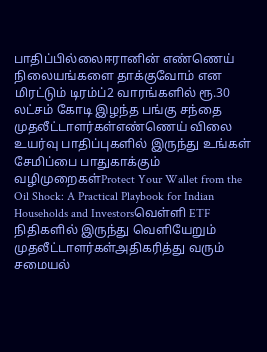பாதிப்பில்லைஈரானின் எண்ணெய் நிலையங்களை தாக்குவோம் என மிரட்டும் டிரம்ப்2 வாரங்களில் ரூ.30 லட்சம் கோடி இழந்த பங்கு சந்தை முதலீட்டாளர்கள்எண்ணெய் விலை உயர்வு பாதிப்புகளில் இருந்து உங்கள் சேமிப்பை பாதுகாக்கும் வழிமுறைகள்Protect Your Wallet from the Oil Shock: A Practical Playbook for Indian Households and Investorsவெள்ளி ETF நிதிகளில் இருந்து வெளியேறும் முதலீட்டாளர்கள்அதிகரித்து வரும் சமையல்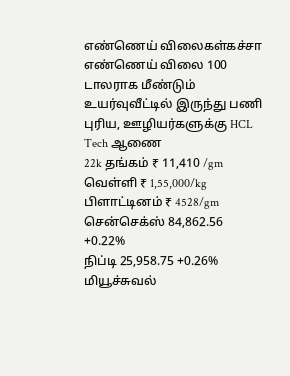எண்ணெய் விலைகள்கச்சா எண்ணெய் விலை 100 டாலராக மீண்டும் உயர்வுவீட்டில் இருந்து பணி புரிய, ஊழியர்களுக்கு HCL Tech ஆணை
22k தங்கம் ₹ 11,410 /gm
வெள்ளி ₹ 1,55,000/kg
பிளாட்டினம் ₹ 4528/gm
சென்செக்ஸ் 84,862.56 +0.22%
நிப்டி 25,958.75 +0.26%
மியூச்சுவல்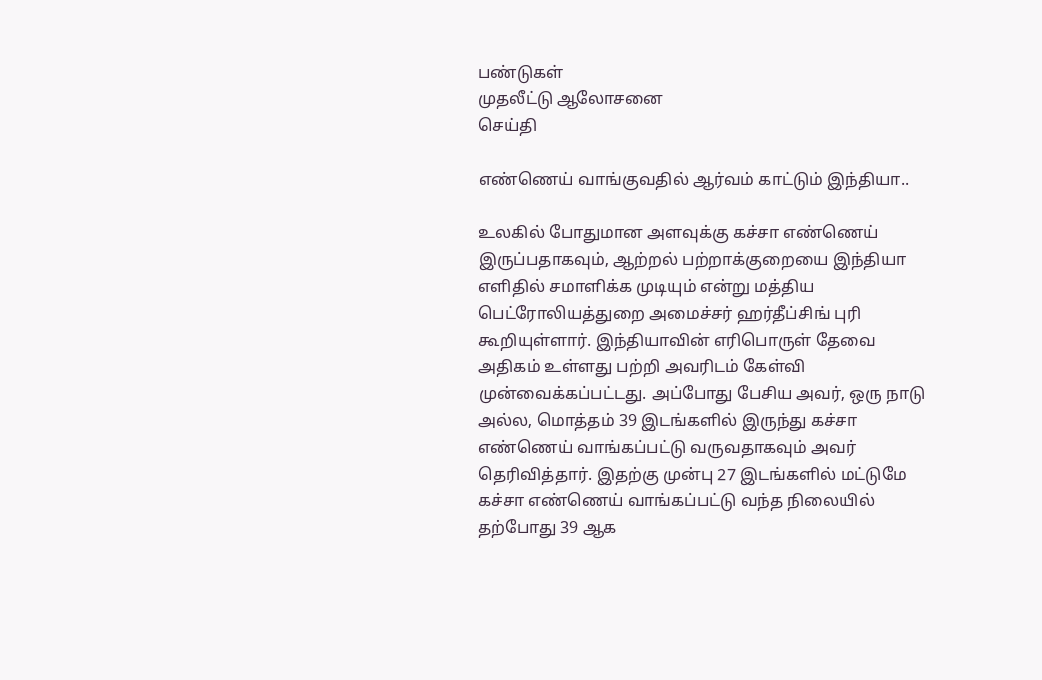பண்டுகள்
முதலீட்டு ஆலோசனை
செய்தி

எண்ணெய் வாங்குவதில் ஆர்வம் காட்டும் இந்தியா..

உலகில் போதுமான அளவுக்கு கச்சா எண்ணெய் இருப்பதாகவும், ஆற்றல் பற்றாக்குறையை இந்தியா எளிதில் சமாளிக்க முடியும் என்று மத்திய பெட்ரோலியத்துறை அமைச்சர் ஹர்தீப்சிங் புரி கூறியுள்ளார். இந்தியாவின் எரிபொருள் தேவை அதிகம் உள்ளது பற்றி அவரிடம் கேள்வி முன்வைக்கப்பட்டது. அப்போது பேசிய அவர், ஒரு நாடு அல்ல, மொத்தம் 39 இடங்களில் இருந்து கச்சா எண்ணெய் வாங்கப்பட்டு வருவதாகவும் அவர் தெரிவித்தார். இதற்கு முன்பு 27 இடங்களில் மட்டுமே கச்சா எண்ணெய் வாங்கப்பட்டு வந்த நிலையில் தற்போது 39 ஆக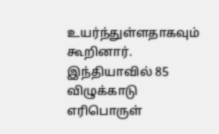உயர்ந்துள்ளதாகவும் கூறினார். இந்தியாவில் 85 விழுக்காடு எரிபொருள்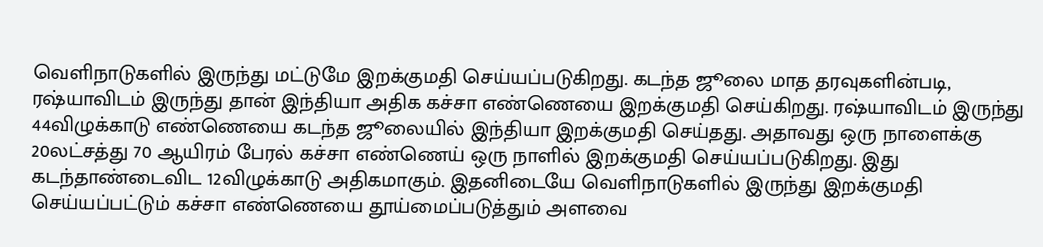வெளிநாடுகளில் இருந்து மட்டுமே இறக்குமதி செய்யப்படுகிறது. கடந்த ஜூலை மாத தரவுகளின்படி, ரஷ்யாவிடம் இருந்து தான் இந்தியா அதிக கச்சா எண்ணெயை இறக்குமதி செய்கிறது. ரஷ்யாவிடம் இருந்து 44விழுக்காடு எண்ணெயை கடந்த ஜூலையில் இந்தியா இறக்குமதி செய்தது. அதாவது ஒரு நாளைக்கு 20லட்சத்து 70 ஆயிரம் பேரல் கச்சா எண்ணெய் ஒரு நாளில் இறக்குமதி செய்யப்படுகிறது. இது கடந்தாண்டைவிட 12விழுக்காடு அதிகமாகும். இதனிடையே வெளிநாடுகளில் இருந்து இறக்குமதி செய்யப்பட்டும் கச்சா எண்ணெயை தூய்மைப்படுத்தும் அளவை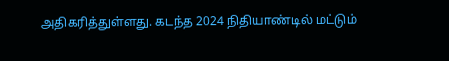அதிகரித்துள்ளது. கடந்த 2024 நிதியாண்டில் மட்டும்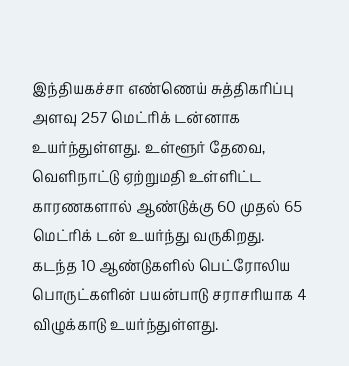இந்தியகச்சா எண்ணெய் சுத்திகரிப்பு அளவு 257 மெட்ரிக் டன்னாக உயர்ந்துள்ளது. உள்ளூர் தேவை, வெளிநாட்டு ஏற்றுமதி உள்ளிட்ட காரணகளால் ஆண்டுக்கு 60 முதல் 65 மெட்ரிக் டன் உயர்ந்து வருகிறது. கடந்த 10 ஆண்டுகளில் பெட்ரோலிய பொருட்களின் பயன்பாடு சராசரியாக 4 விழுக்காடு உயர்ந்துள்ளது.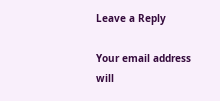Leave a Reply

Your email address will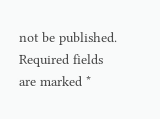not be published. Required fields are marked *